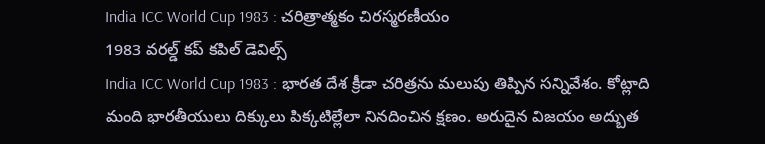India ICC World Cup 1983 : చరిత్రాత్మకం చిరస్మరణీయం
1983 వరల్డ్ కప్ కపిల్ డెవిల్స్
India ICC World Cup 1983 : భారత దేశ క్రీడా చరిత్రను మలుపు తిప్పిన సన్నివేశం. కోట్లాది మంది భారతీయులు దిక్కులు పిక్కటిల్లేలా నినదించిన క్షణం. అరుదైన విజయం అద్బుత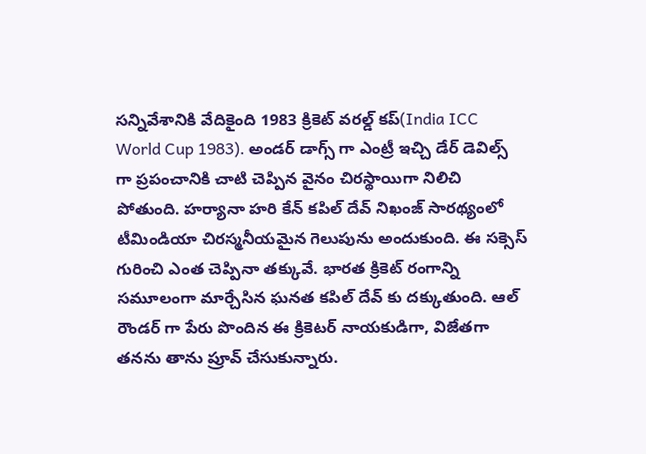సన్నివేశానికి వేదికైంది 1983 క్రికెట్ వరల్డ్ కప్(India ICC World Cup 1983). అండర్ డాగ్స్ గా ఎంట్రీ ఇచ్చి డేర్ డెవిల్స్ గా ప్రపంచానికి చాటి చెప్పిన వైనం చిరస్థాయిగా నిలిచి పోతుంది. హర్యానా హరి కేన్ కపిల్ దేవ్ నిఖంజ్ సారథ్యంలో టీమిండియా చిరస్మనీయమైన గెలుపును అందుకుంది. ఈ సక్సెస్ గురించి ఎంత చెప్పినా తక్కువే. భారత క్రికెట్ రంగాన్ని సమూలంగా మార్చేసిన ఘనత కపిల్ దేవ్ కు దక్కుతుంది. ఆల్ రౌండర్ గా పేరు పొందిన ఈ క్రికెటర్ నాయకుడిగా, విజేతగా తనను తాను ప్రూవ్ చేసుకున్నారు.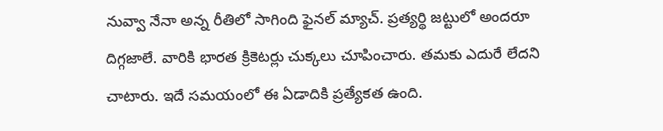నువ్వా నేనా అన్న రీతిలో సాగింది ఫైనల్ మ్యాచ్. ప్రత్యర్థి జట్టులో అందరూ దిగ్గజాలే. వారికి భారత క్రికెటర్లు చుక్కలు చూపించారు. తమకు ఎదురే లేదని చాటారు. ఇదే సమయంలో ఈ ఏడాదికి ప్రత్యేకత ఉంది.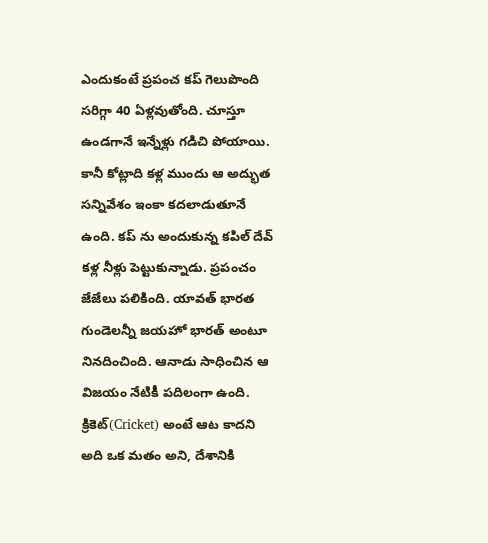ఎందుకంటే ప్రపంచ కప్ గెలుపొంది సరిగ్గా 40 ఏళ్లవుతోంది. చూస్తూ ఉండగానే ఇన్నేళ్లు గడిచి పోయాయి. కానీ కోట్లాది కళ్ల ముందు ఆ అద్భుత సన్నివేశం ఇంకా కదలాడుతూనే ఉంది. కప్ ను అందుకున్న కపిల్ దేవ్ కళ్ల నీళ్లు పెట్టుకున్నాడు. ప్రపంచం జేజేలు పలికింది. యావత్ భారత గుండెలన్నీ జయహో భారత్ అంటూ నినదించింది. ఆనాడు సాధించిన ఆ విజయం నేటికీ పదిలంగా ఉంది. క్రికెట్(Cricket) అంటే ఆట కాదని అది ఒక మతం అని, దేశానికి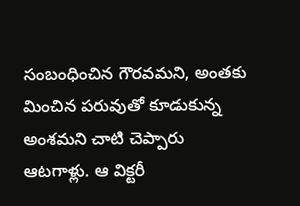సంబంధించిన గౌరవమని, అంతకు మించిన పరువుతో కూడుకున్న అంశమని చాటి చెప్పారు ఆటగాళ్లు. ఆ విక్టరీ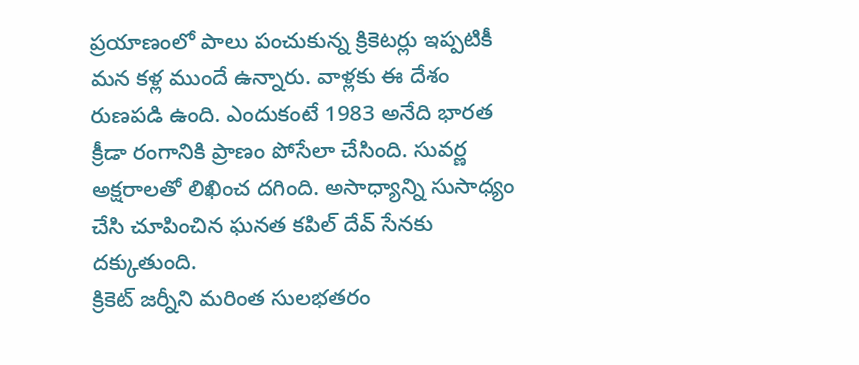ప్రయాణంలో పాలు పంచుకున్న క్రికెటర్లు ఇప్పటికీ మన కళ్ల ముందే ఉన్నారు. వాళ్లకు ఈ దేశం రుణపడి ఉంది. ఎందుకంటే 1983 అనేది భారత క్రీడా రంగానికి ప్రాణం పోసేలా చేసింది. సువర్ణ అక్షరాలతో లిఖించ దగింది. అసాధ్యాన్ని సుసాధ్యం చేసి చూపించిన ఘనత కపిల్ దేవ్ సేనకు దక్కుతుంది.
క్రికెట్ జర్నీని మరింత సులభతరం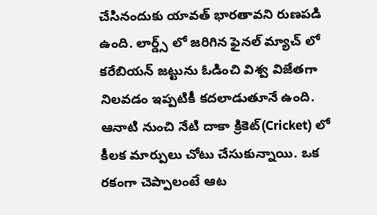చేసినందుకు యావత్ భారతావని రుణపడి ఉంది. లార్డ్స్ లో జరిగిన ఫైనల్ మ్యాచ్ లో కరేబియన్ జట్టును ఓడించి విశ్వ విజేతగా నిలవడం ఇప్పటికీ కదలాడుతూనే ఉంది. ఆనాటి నుంచి నేటి దాకా క్రికెట్(Cricket) లో కీలక మార్పులు చోటు చేసుకున్నాయి. ఒక రకంగా చెప్పాలంటే ఆట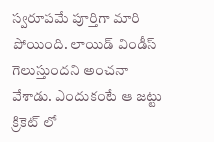స్వరూపమే పూర్తిగా మారి పోయింది. లాయిడ్ విండీస్ గెలుస్తుందని అంచనా వేశాడు. ఎందుకంటే ఆ జట్టు క్రికెట్ లో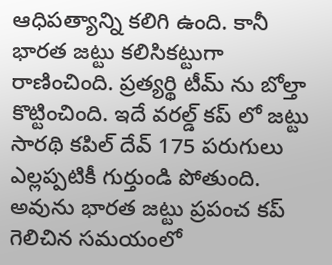ఆధిపత్యాన్ని కలిగి ఉంది. కానీ భారత జట్టు కలిసికట్టుగా రాణించింది. ప్రత్యర్థి టీమ్ ను బోల్తా కొట్టించింది. ఇదే వరల్డ్ కప్ లో జట్టు సారథి కపిల్ దేవ్ 175 పరుగులు ఎల్లప్పటికీ గుర్తుండి పోతుంది. అవును భారత జట్టు ప్రపంచ కప్ గెలిచిన సమయంలో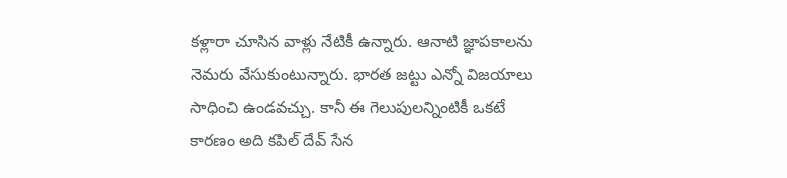కళ్లారా చూసిన వాళ్లు నేటికీ ఉన్నారు. ఆనాటి జ్ఞాపకాలను నెమరు వేసుకుంటున్నారు. భారత జట్టు ఎన్నో విజయాలు సాధించి ఉండవచ్చు. కానీ ఈ గెలుపులన్నింటికీ ఒకటే కారణం అది కపిల్ దేవ్ సేన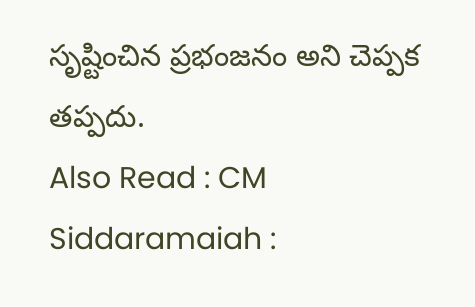సృష్టించిన ప్రభంజనం అని చెప్పక తప్పదు.
Also Read : CM Siddaramaiah :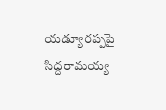యడ్యూరప్పపై సిద్దరామయ్య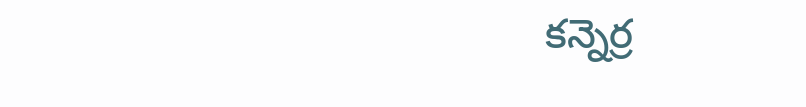కన్నెర్ర